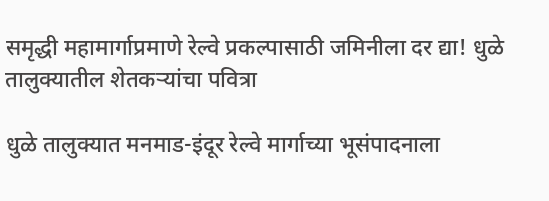समृद्धी महामार्गाप्रमाणे रेल्वे प्रकल्पासाठी जमिनीला दर द्या! धुळे तालुक्यातील शेतकऱ्यांचा पवित्रा

धुळे तालुक्यात मनमाड-इंदूर रेल्वे मार्गाच्या भूसंपादनाला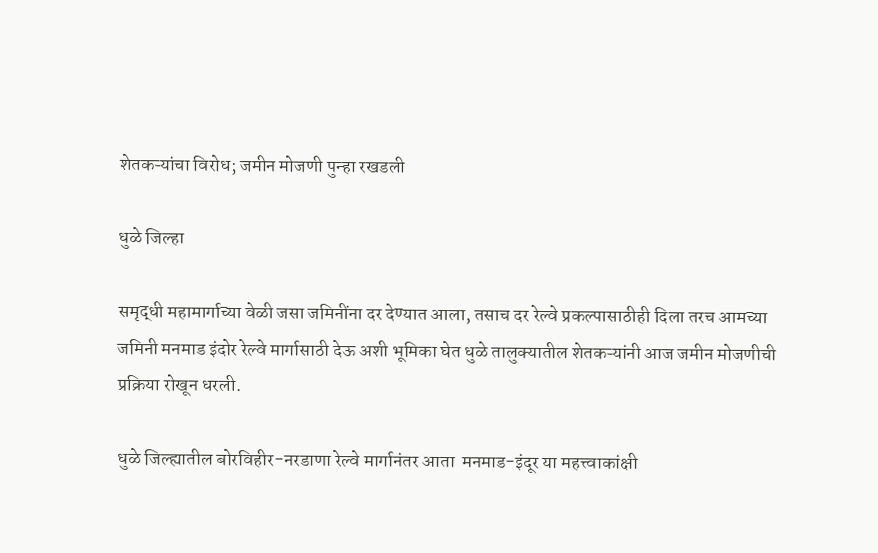शेतकऱ्यांचा विरोध; जमीन मोजणी पुन्हा रखडली

धुळे जिल्हा

समृद्धी महामार्गाच्या वेळी जसा जमिनींना दर देण्यात आला, तसाच दर रेल्वे प्रकल्पासाठीही दिला तरच आमच्या जमिनी मनमाड इंदोर रेल्वे मार्गासाठी देऊ अशी भूमिका घेत धुळे तालुक्यातील शेतकऱ्यांनी आज जमीन मोजणीची प्रक्रिया रोखून धरली.

धुळे जिल्ह्यातील बोरविहीर-नरडाणा रेल्वे मार्गानंतर आता  मनमाड-इंदूर या महत्त्वाकांक्षी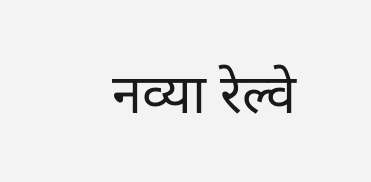नव्या रेल्वे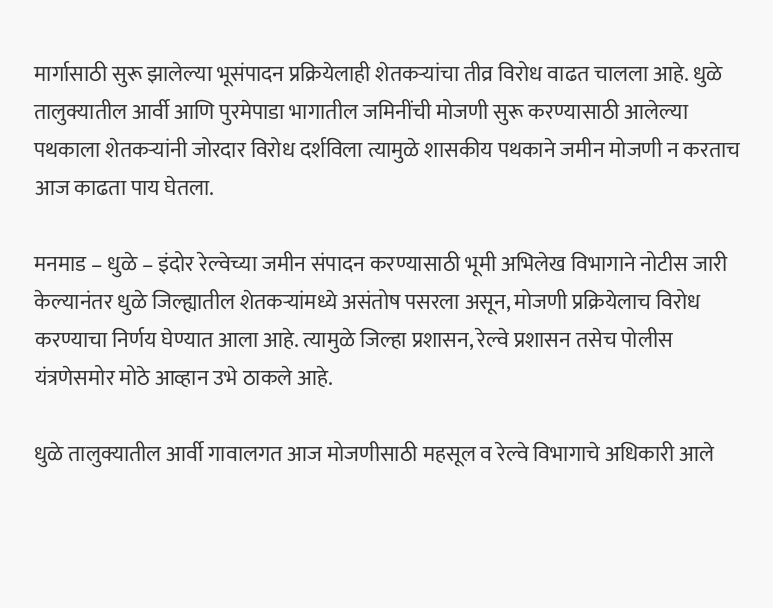मार्गासाठी सुरू झालेल्या भूसंपादन प्रक्रियेलाही शेतकऱ्यांचा तीव्र विरोध वाढत चालला आहे. धुळे तालुक्यातील आर्वी आणि पुरमेपाडा भागातील जमिनींची मोजणी सुरू करण्यासाठी आलेल्या पथकाला शेतकऱ्यांनी जोरदार विरोध दर्शविला त्यामुळे शासकीय पथकाने जमीन मोजणी न करताच आज काढता पाय घेतला.

मनमाड – धुळे – इंदोर रेल्वेच्या जमीन संपादन करण्यासाठी भूमी अभिलेख विभागाने नोटीस जारी केल्यानंतर धुळे जिल्ह्यातील शेतकऱ्यांमध्ये असंतोष पसरला असून, मोजणी प्रक्रियेलाच विरोध करण्याचा निर्णय घेण्यात आला आहे. त्यामुळे जिल्हा प्रशासन, रेल्वे प्रशासन तसेच पोलीस यंत्रणेसमोर मोठे आव्हान उभे ठाकले आहे.

धुळे तालुक्यातील आर्वी गावालगत आज मोजणीसाठी महसूल व रेल्वे विभागाचे अधिकारी आले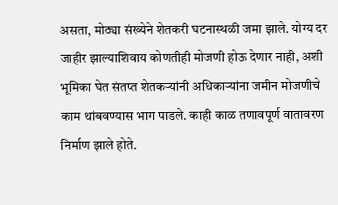असता, मोठ्या संख्येने शेतकरी घटनास्थळी जमा झाले. योग्य दर जाहीर झाल्याशिवाय कोणतीही मोजणी होऊ देणार नाही, अशी भूमिका घेत संतप्त शेतकऱ्यांनी अधिकाऱ्यांना जमीन मोजणीचे काम थांबवण्यास भाग पाडले. काही काळ तणावपूर्ण वातावरण निर्माण झाले होते.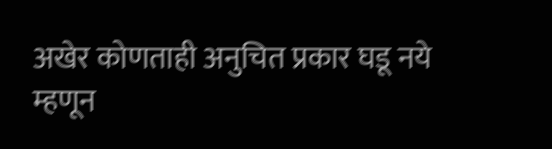अखेर कोणताही अनुचित प्रकार घडू नये म्हणून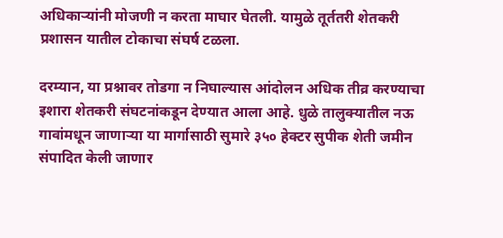अधिकाऱ्यांनी मोजणी न करता माघार घेतली. यामुळे तूर्ततरी शेतकरी प्रशासन यातील टोकाचा संघर्ष टळला.

दरम्यान, या प्रश्नावर तोडगा न निघाल्यास आंदोलन अधिक तीव्र करण्याचा इशारा शेतकरी संघटनांकडून देण्यात आला आहे. धुळे तालुक्यातील नऊ गावांमधून जाणाऱ्या या मार्गासाठी सुमारे ३५० हेक्टर सुपीक शेती जमीन संपादित केली जाणार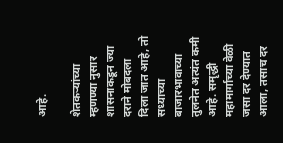आहे.

शेतकऱ्यांच्या म्हणण्या नुसार शासनाकडून ज्या दराने मोबदला दिला जात आहे, तो सध्याच्या बाजारभावाच्या तुलनेत अत्यंत कमी आहे. समृद्धी महामार्गाच्या वेळी जसा दर देण्यात आला, तसाच दर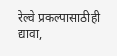रेल्वे प्रकल्पासाठीही द्यावा,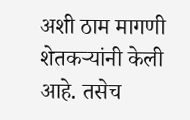अशी ठाम मागणी शेतकऱ्यांनी केली आहे. तसेच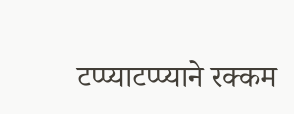टप्प्याटप्प्याने रक्कम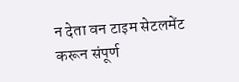न देता वन टाइम सेटलमेंट करून संपूर्ण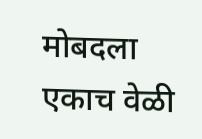मोबदला एकाच वेळी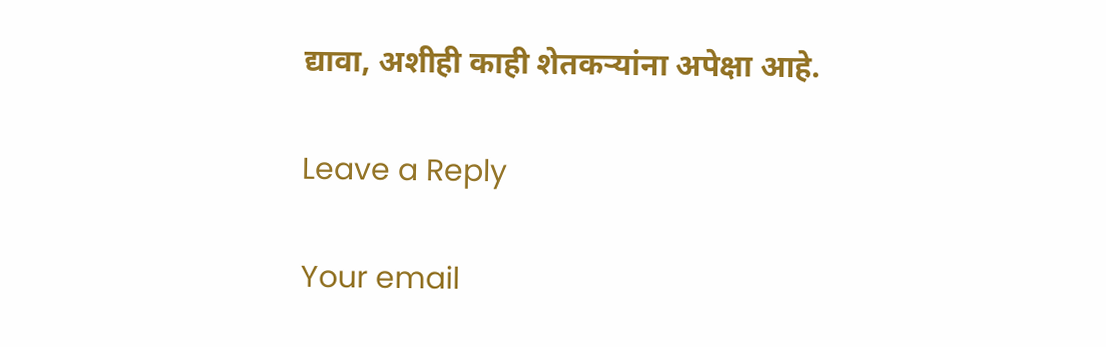द्यावा, अशीही काही शेतकऱ्यांना अपेक्षा आहे.

Leave a Reply

Your email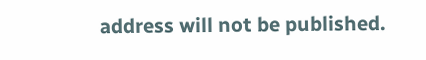address will not be published.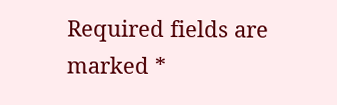Required fields are marked *